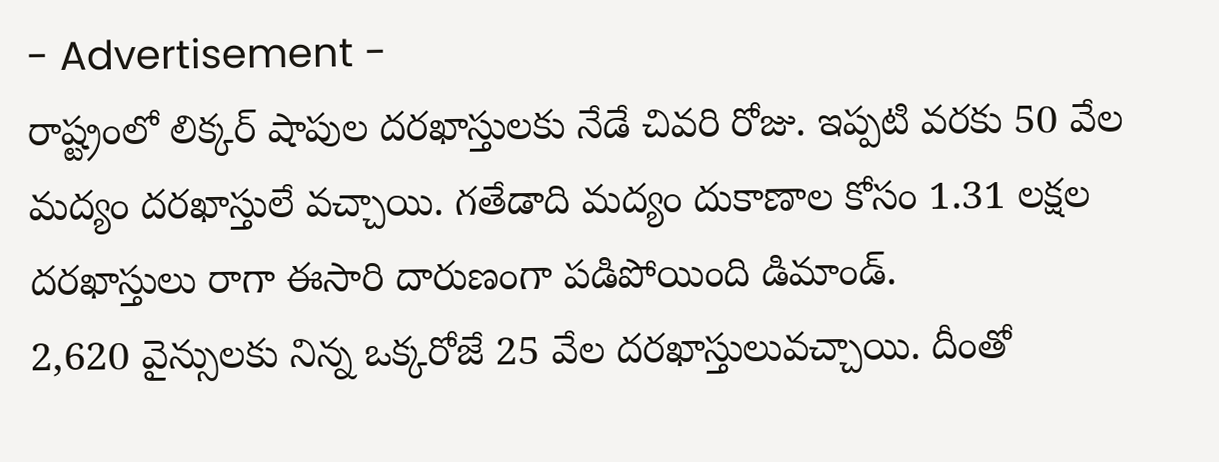- Advertisement -
రాష్ట్రంలో లిక్కర్ షాపుల దరఖాస్తులకు నేడే చివరి రోజు. ఇప్పటి వరకు 50 వేల మద్యం దరఖాస్తులే వచ్చాయి. గతేడాది మద్యం దుకాణాల కోసం 1.31 లక్షల దరఖాస్తులు రాగా ఈసారి దారుణంగా పడిపోయింది డిమాండ్.
2,620 వైన్సులకు నిన్న ఒక్కరోజే 25 వేల దరఖాస్తులువచ్చాయి. దీంతో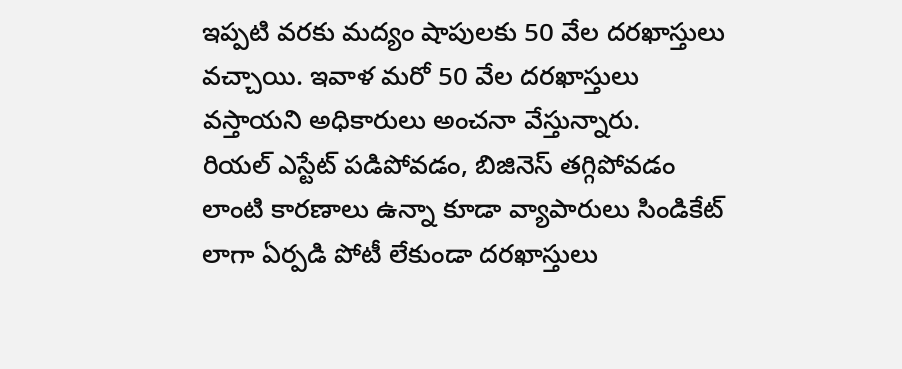ఇప్పటి వరకు మద్యం షాపులకు 50 వేల దరఖాస్తులు వచ్చాయి. ఇవాళ మరో 50 వేల దరఖాస్తులు వస్తాయని అధికారులు అంచనా వేస్తున్నారు.
రియల్ ఎస్టేట్ పడిపోవడం, బిజినెస్ తగ్గిపోవడం లాంటి కారణాలు ఉన్నా కూడా వ్యాపారులు సిండికేట్ లాగా ఏర్పడి పోటీ లేకుండా దరఖాస్తులు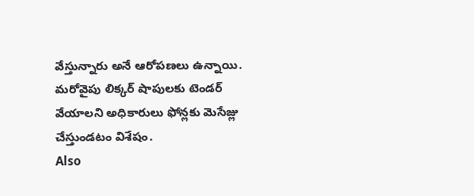వేస్తున్నారు అనే ఆరోపణలు ఉన్నాయి. మరోవైపు లిక్కర్ షాపులకు టెండర్ వేయాలని అధికారులు ఫోన్లకు మెసేజ్లు చేస్తుండటం విశేషం.
Also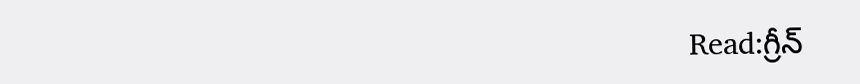Read:గ్రీన్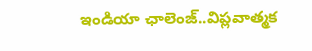ఇండియా ఛాలెంజ్..విప్లవాత్మక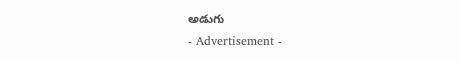అడుగు
- Advertisement -